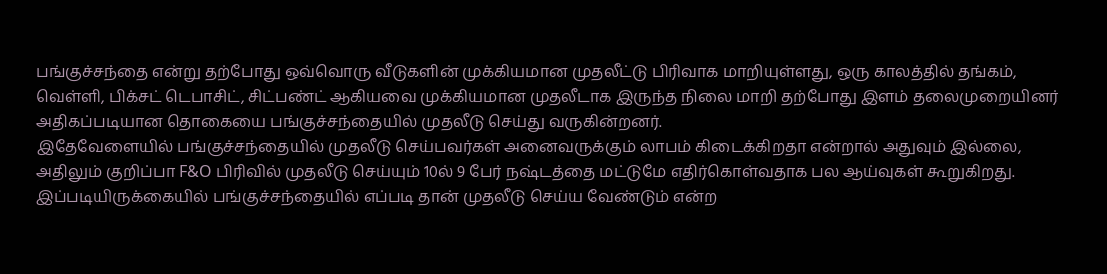பங்குச்சந்தை என்று தற்போது ஒவ்வொரு வீடுகளின் முக்கியமான முதலீட்டு பிரிவாக மாறியுள்ளது, ஒரு காலத்தில் தங்கம், வெள்ளி, பிக்சட் டெபாசிட், சிட்பண்ட் ஆகியவை முக்கியமான முதலீடாக இருந்த நிலை மாறி தற்போது இளம் தலைமுறையினர் அதிகப்படியான தொகையை பங்குச்சந்தையில் முதலீடு செய்து வருகின்றனர்.
இதேவேளையில் பங்குச்சந்தையில் முதலீடு செய்பவர்கள் அனைவருக்கும் லாபம் கிடைக்கிறதா என்றால் அதுவும் இல்லை, அதிலும் குறிப்பா F&O பிரிவில் முதலீடு செய்யும் 10ல் 9 பேர் நஷ்டத்தை மட்டுமே எதிர்கொள்வதாக பல ஆய்வுகள் கூறுகிறது. இப்படியிருக்கையில் பங்குச்சந்தையில் எப்படி தான் முதலீடு செய்ய வேண்டும் என்ற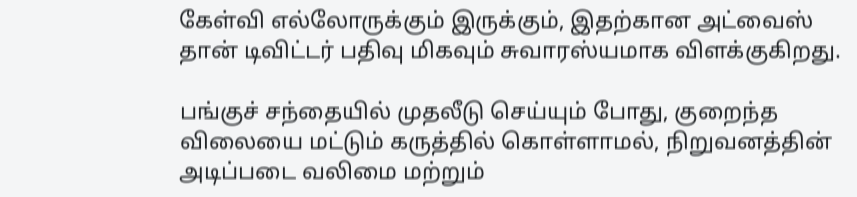கேள்வி எல்லோருக்கும் இருக்கும், இதற்கான அட்வைஸ் தான் டிவிட்டர் பதிவு மிகவும் சுவாரஸ்யமாக விளக்குகிறது.

பங்குச் சந்தையில் முதலீடு செய்யும் போது, குறைந்த விலையை மட்டும் கருத்தில் கொள்ளாமல், நிறுவனத்தின் அடிப்படை வலிமை மற்றும்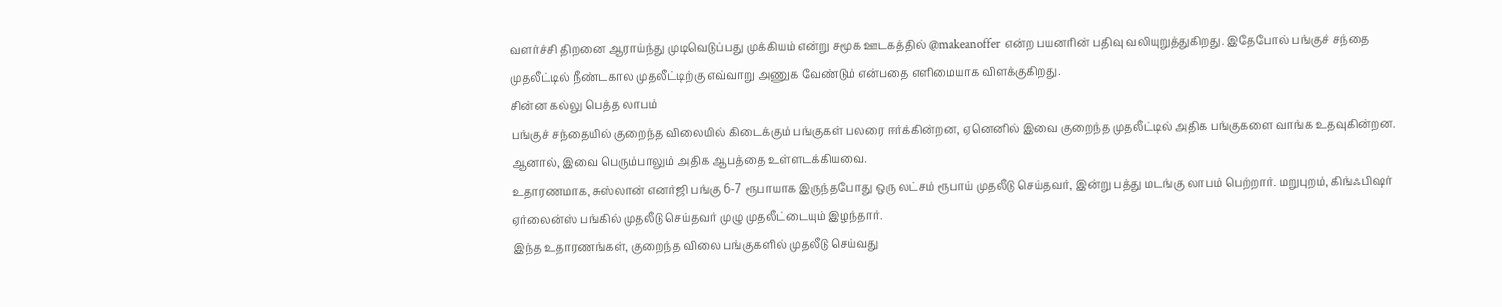வளர்ச்சி திறனை ஆராய்ந்து முடிவெடுப்பது முக்கியம் என்று சமூக ஊடகத்தில் @makeanoffer என்ற பயனரின் பதிவு வலியுறுத்துகிறது. இதேபோல் பங்குச் சந்தை முதலீட்டில் நீண்டகால முதலீட்டிற்கு எவ்வாறு அணுக வேண்டும் என்பதை எளிமையாக விளக்குகிறது.
சின்ன கல்லு பெத்த லாபம்
பங்குச் சந்தையில் குறைந்த விலையில் கிடைக்கும் பங்குகள் பலரை ஈர்க்கின்றன, ஏனெனில் இவை குறைந்த முதலீட்டில் அதிக பங்குகளை வாங்க உதவுகின்றன. ஆனால், இவை பெரும்பாலும் அதிக ஆபத்தை உள்ளடக்கியவை.
உதாரணமாக, சுஸ்லான் எனர்ஜி பங்கு 6-7 ரூபாயாக இருந்தபோது ஒரு லட்சம் ரூபாய் முதலீடு செய்தவர், இன்று பத்து மடங்கு லாபம் பெற்றார். மறுபுறம், கிங்ஃபிஷர் ஏர்லைன்ஸ் பங்கில் முதலீடு செய்தவர் முழு முதலீட்டையும் இழந்தார்.
இந்த உதாரணங்கள், குறைந்த விலை பங்குகளில் முதலீடு செய்வது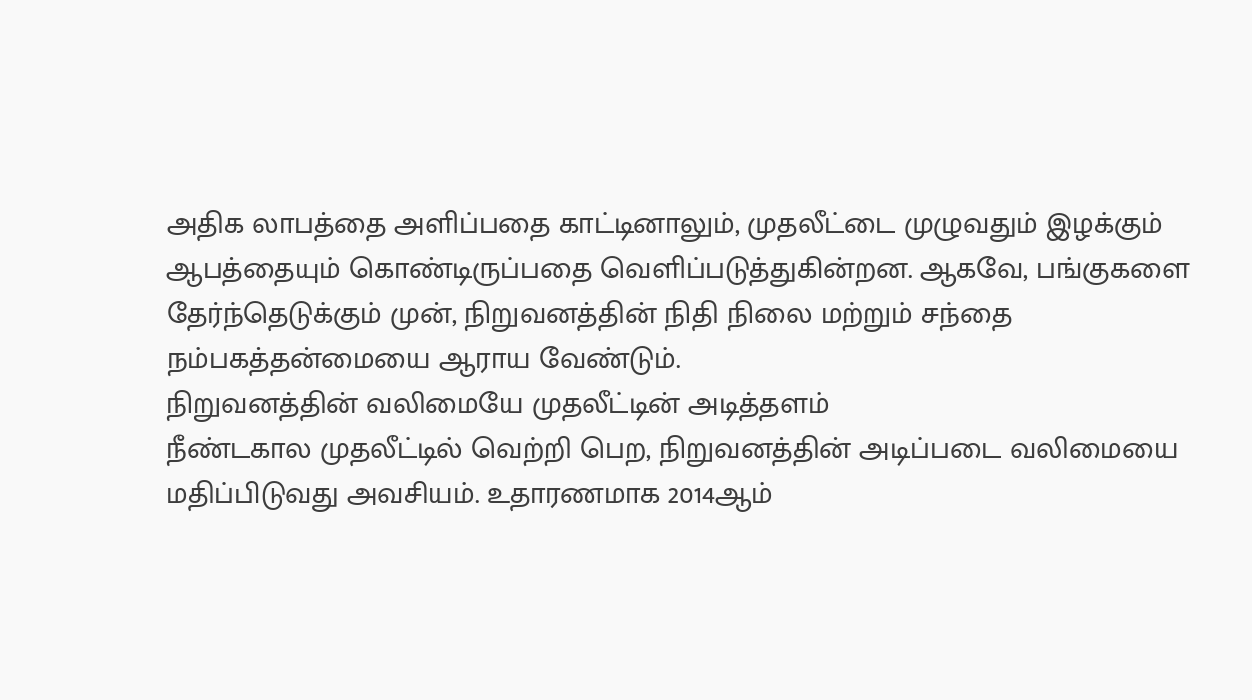அதிக லாபத்தை அளிப்பதை காட்டினாலும், முதலீட்டை முழுவதும் இழக்கும் ஆபத்தையும் கொண்டிருப்பதை வெளிப்படுத்துகின்றன. ஆகவே, பங்குகளை தேர்ந்தெடுக்கும் முன், நிறுவனத்தின் நிதி நிலை மற்றும் சந்தை நம்பகத்தன்மையை ஆராய வேண்டும்.
நிறுவனத்தின் வலிமையே முதலீட்டின் அடித்தளம்
நீண்டகால முதலீட்டில் வெற்றி பெற, நிறுவனத்தின் அடிப்படை வலிமையை மதிப்பிடுவது அவசியம். உதாரணமாக 2014ஆம்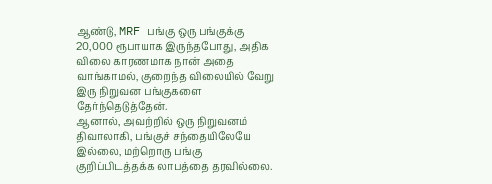ஆண்டு, MRF பங்கு ஒரு பங்குக்கு 20,000 ரூபாயாக இருந்தபோது, அதிக விலை காரணமாக நான் அதை வாங்காமல், குறைந்த விலையில் வேறு இரு நிறுவன பங்குகளை தேர்ந்தெடுத்தேன்.
ஆனால், அவற்றில் ஒரு நிறுவனம் திவாலாகி, பங்குச் சந்தையிலேயே இல்லை, மற்றொரு பங்கு குறிப்பிடத்தக்க லாபத்தை தரவில்லை.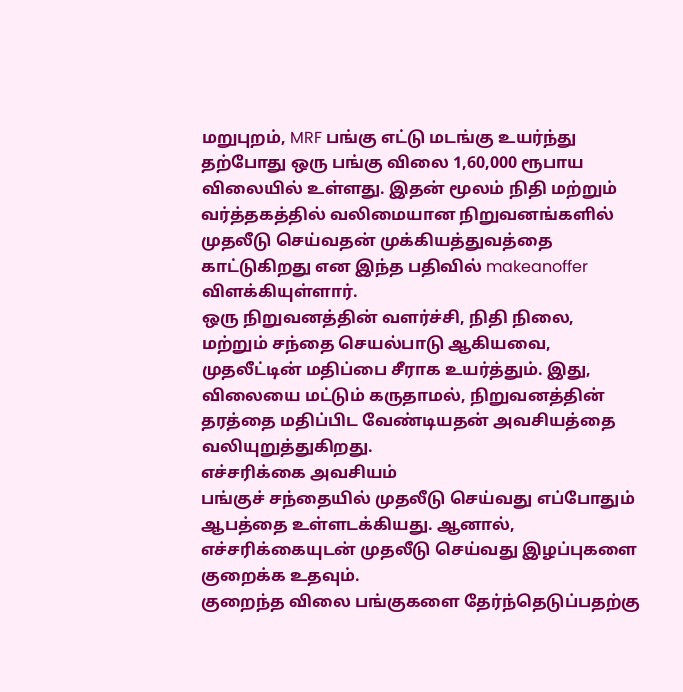மறுபுறம், MRF பங்கு எட்டு மடங்கு உயர்ந்து தற்போது ஒரு பங்கு விலை 1,60,000 ரூபாய விலையில் உள்ளது. இதன் மூலம் நிதி மற்றும் வர்த்தகத்தில் வலிமையான நிறுவனங்களில் முதலீடு செய்வதன் முக்கியத்துவத்தை காட்டுகிறது என இந்த பதிவில் makeanoffer விளக்கியுள்ளார்.
ஒரு நிறுவனத்தின் வளர்ச்சி, நிதி நிலை, மற்றும் சந்தை செயல்பாடு ஆகியவை, முதலீட்டின் மதிப்பை சீராக உயர்த்தும். இது, விலையை மட்டும் கருதாமல், நிறுவனத்தின் தரத்தை மதிப்பிட வேண்டியதன் அவசியத்தை வலியுறுத்துகிறது.
எச்சரிக்கை அவசியம்
பங்குச் சந்தையில் முதலீடு செய்வது எப்போதும் ஆபத்தை உள்ளடக்கியது. ஆனால், எச்சரிக்கையுடன் முதலீடு செய்வது இழப்புகளை குறைக்க உதவும்.
குறைந்த விலை பங்குகளை தேர்ந்தெடுப்பதற்கு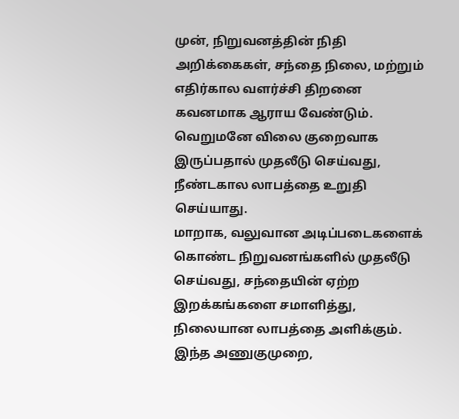முன், நிறுவனத்தின் நிதி அறிக்கைகள், சந்தை நிலை, மற்றும் எதிர்கால வளர்ச்சி திறனை கவனமாக ஆராய வேண்டும். வெறுமனே விலை குறைவாக இருப்பதால் முதலீடு செய்வது, நீண்டகால லாபத்தை உறுதி செய்யாது.
மாறாக, வலுவான அடிப்படைகளைக் கொண்ட நிறுவனங்களில் முதலீடு செய்வது, சந்தையின் ஏற்ற இறக்கங்களை சமாளித்து, நிலையான லாபத்தை அளிக்கும். இந்த அணுகுமுறை,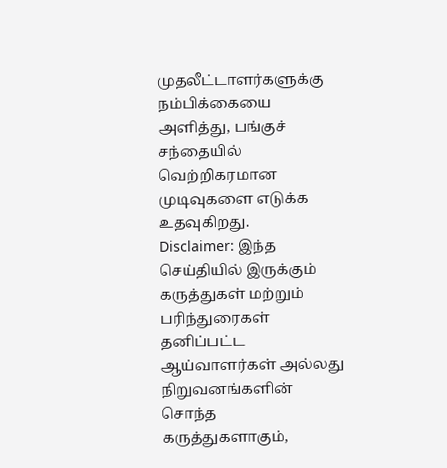முதலீட்டாளர்களுக்கு நம்பிக்கையை அளித்து, பங்குச் சந்தையில் வெற்றிகரமான முடிவுகளை எடுக்க உதவுகிறது.
Disclaimer: இந்த செய்தியில் இருக்கும் கருத்துகள் மற்றும் பரிந்துரைகள் தனிப்பட்ட ஆய்வாளர்கள் அல்லது நிறுவனங்களின் சொந்த கருத்துகளாகும்,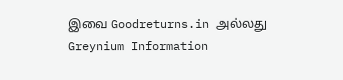இவை Goodreturns.in அல்லது Greynium Information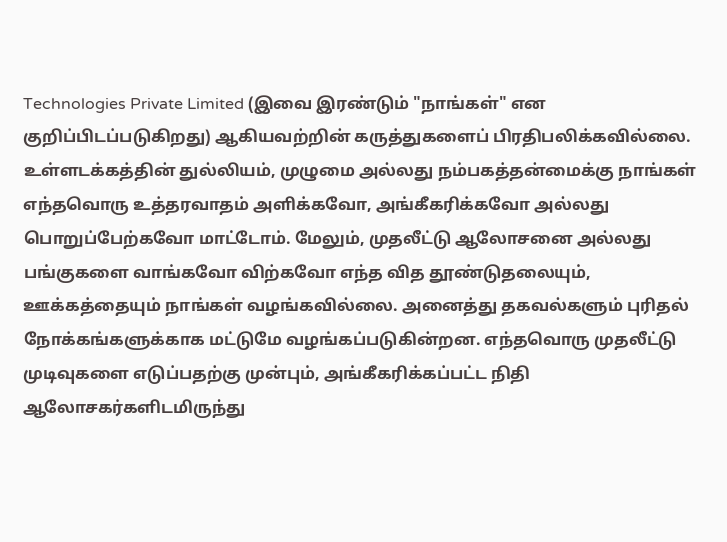Technologies Private Limited (இவை இரண்டும் "நாங்கள்" என குறிப்பிடப்படுகிறது) ஆகியவற்றின் கருத்துகளைப் பிரதிபலிக்கவில்லை. உள்ளடக்கத்தின் துல்லியம், முழுமை அல்லது நம்பகத்தன்மைக்கு நாங்கள் எந்தவொரு உத்தரவாதம் அளிக்கவோ, அங்கீகரிக்கவோ அல்லது பொறுப்பேற்கவோ மாட்டோம். மேலும், முதலீட்டு ஆலோசனை அல்லது பங்குகளை வாங்கவோ விற்கவோ எந்த வித தூண்டுதலையும், ஊக்கத்தையும் நாங்கள் வழங்கவில்லை. அனைத்து தகவல்களும் புரிதல் நோக்கங்களுக்காக மட்டுமே வழங்கப்படுகின்றன. எந்தவொரு முதலீட்டு முடிவுகளை எடுப்பதற்கு முன்பும், அங்கீகரிக்கப்பட்ட நிதி ஆலோசகர்களிடமிருந்து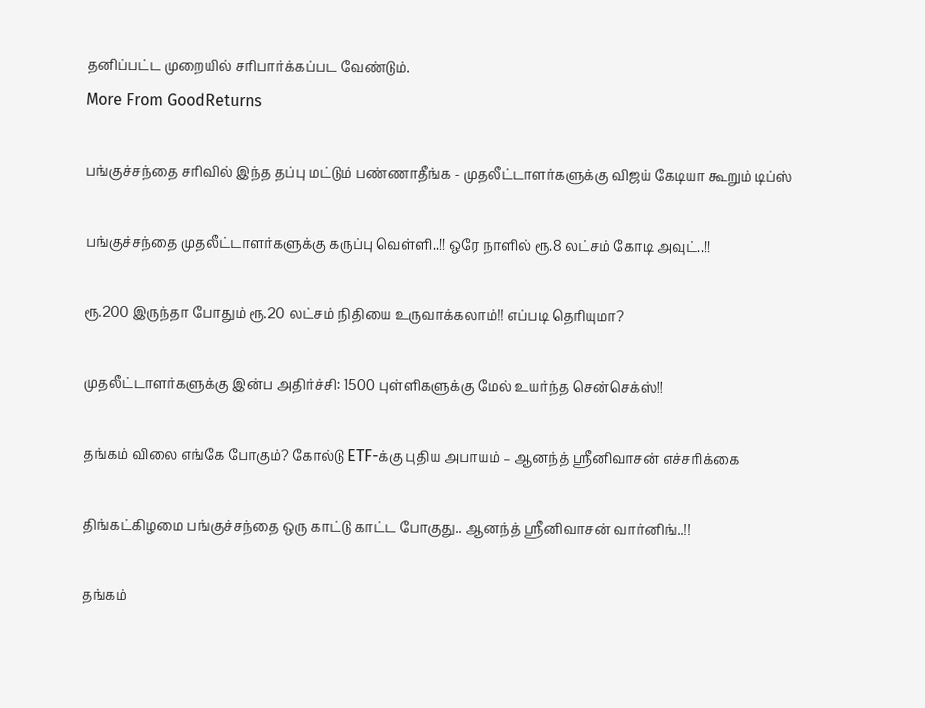தனிப்பட்ட முறையில் சரிபார்க்கப்பட வேண்டும்.
More From GoodReturns

பங்குச்சந்தை சரிவில் இந்த தப்பு மட்டும் பண்ணாதீங்க - முதலீட்டாளர்களுக்கு விஜய் கேடியா கூறும் டிப்ஸ்

பங்குச்சந்தை முதலீட்டாளர்களுக்கு கருப்பு வெள்ளி..!! ஒரே நாளில் ரூ.8 லட்சம் கோடி அவுட்..!!

ரூ.200 இருந்தா போதும் ரூ.20 லட்சம் நிதியை உருவாக்கலாம்!! எப்படி தெரியுமா?

முதலீட்டாளர்களுக்கு இன்ப அதிர்ச்சி: 1500 புள்ளிகளுக்கு மேல் உயர்ந்த சென்செக்ஸ்!!

தங்கம் விலை எங்கே போகும்? கோல்டு ETF-க்கு புதிய அபாயம் – ஆனந்த் ஸ்ரீனிவாசன் எச்சரிக்கை

திங்கட்கிழமை பங்குச்சந்தை ஒரு காட்டு காட்ட போகுது.. ஆனந்த் ஸ்ரீனிவாசன் வார்னிங்..!!

தங்கம்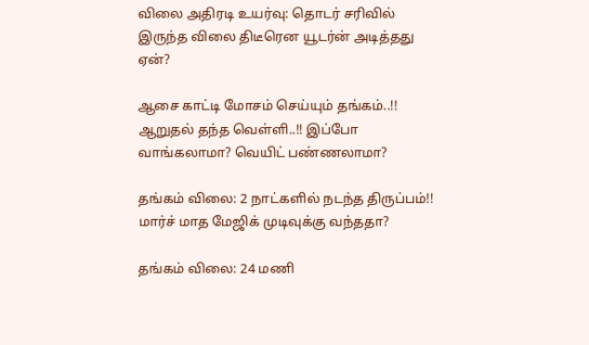விலை அதிரடி உயர்வு: தொடர் சரிவில் இருந்த விலை திடீரென யூடர்ன் அடித்தது ஏன்?

ஆசை காட்டி மோசம் செய்யும் தங்கம்..!! ஆறுதல் தந்த வெள்ளி..!! இப்போ வாங்கலாமா? வெயிட் பண்ணலாமா?

தங்கம் விலை: 2 நாட்களில் நடந்த திருப்பம்!! மார்ச் மாத மேஜிக் முடிவுக்கு வந்ததா?

தங்கம் விலை: 24 மணி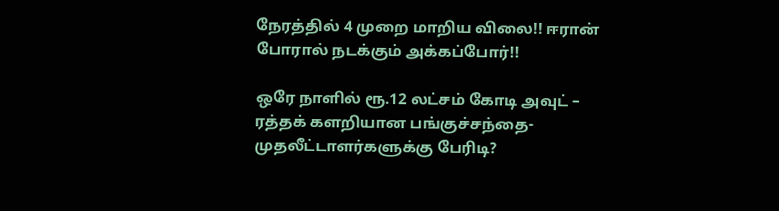நேரத்தில் 4 முறை மாறிய விலை!! ஈரான் போரால் நடக்கும் அக்கப்போர்!!

ஒரே நாளில் ரூ.12 லட்சம் கோடி அவுட் – ரத்தக் களறியான பங்குச்சந்தை-முதலீட்டாளர்களுக்கு பேரிடி?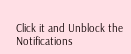Click it and Unblock the Notifications